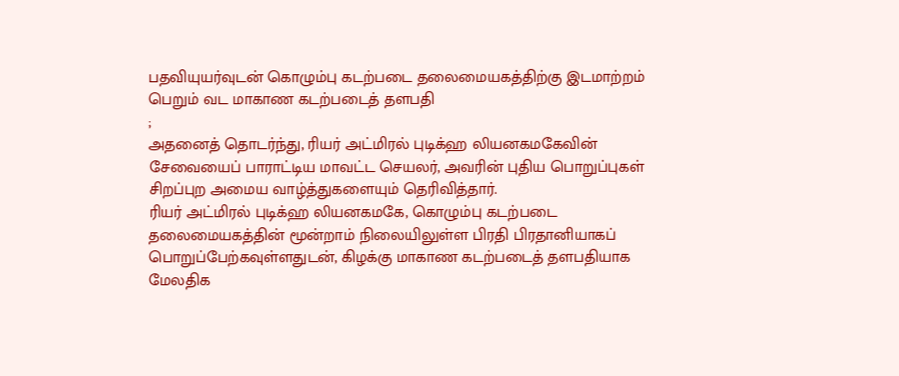பதவியுயர்வுடன் கொழும்பு கடற்படை தலைமையகத்திற்கு இடமாற்றம் பெறும் வட மாகாண கடற்படைத் தளபதி
;
அதனைத் தொடர்ந்து, ரியர் அட்மிரல் புடிக்ஹ லியனகமகேவின் சேவையைப் பாராட்டிய மாவட்ட செயலர், அவரின் புதிய பொறுப்புகள் சிறப்புற அமைய வாழ்த்துகளையும் தெரிவித்தார்.
ரியர் அட்மிரல் புடிக்ஹ லியனகமகே, கொழும்பு கடற்படை தலைமையகத்தின் மூன்றாம் நிலையிலுள்ள பிரதி பிரதானியாகப் பொறுப்பேற்கவுள்ளதுடன், கிழக்கு மாகாண கடற்படைத் தளபதியாக மேலதிக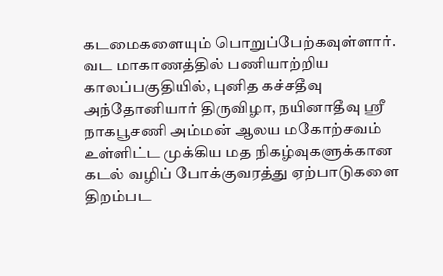கடமைகளையும் பொறுப்பேற்கவுள்ளார்.
வட மாகாணத்தில் பணியாற்றிய காலப்பகுதியில், புனித கச்சதீவு அந்தோனியார் திருவிழா, நயினாதீவு ஸ்ரீ நாகபூசணி அம்மன் ஆலய மகோற்சவம் உள்ளிட்ட முக்கிய மத நிகழ்வுகளுக்கான கடல் வழிப் போக்குவரத்து ஏற்பாடுகளை திறம்பட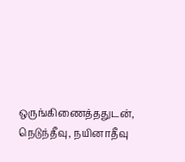ஒருங்கிணைத்ததுடன், நெடுந்தீவு, நயினாதீவு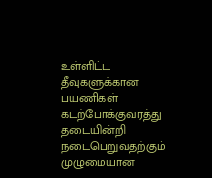உள்ளிட்ட தீவுகளுக்கான பயணிகள் கடற்போக்குவரத்து தடையின்றி நடைபெறுவதற்கும் முழுமையான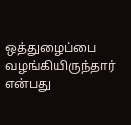ஒத்துழைப்பை வழங்கியிருந்தார் என்பது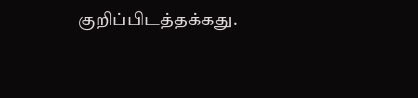குறிப்பிடத்தக்கது.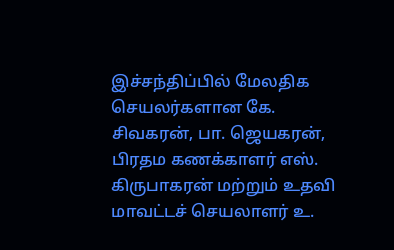இச்சந்திப்பில் மேலதிக செயலர்களான கே. சிவகரன், பா. ஜெயகரன், பிரதம கணக்காளர் எஸ். கிருபாகரன் மற்றும் உதவி மாவட்டச் செயலாளர் உ.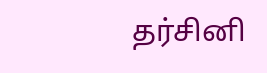தர்சினி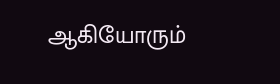ஆகியோரும்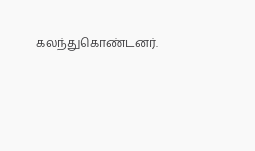கலந்துகொண்டனர்.